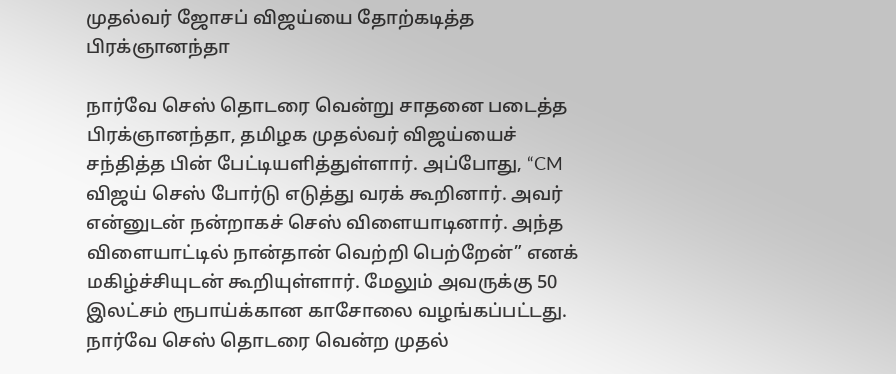முதல்வர் ஜோசப் விஜய்யை தோற்கடித்த பிரக்ஞானந்தா

நார்வே செஸ் தொடரை வென்று சாதனை படைத்த பிரக்ஞானந்தா, தமிழக முதல்வர் விஜய்யைச் சந்தித்த பின் பேட்டியளித்துள்ளார். அப்போது, “CM விஜய் செஸ் போர்டு எடுத்து வரக் கூறினார். அவர் என்னுடன் நன்றாகச் செஸ் விளையாடினார். அந்த விளையாட்டில் நான்தான் வெற்றி பெற்றேன்” எனக் மகிழ்ச்சியுடன் கூறியுள்ளார். மேலும் அவருக்கு 50 இலட்சம் ரூபாய்க்கான காசோலை வழங்கப்பட்டது. நார்வே செஸ் தொடரை வென்ற முதல்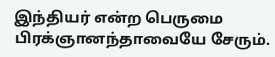இந்தியர் என்ற பெருமை பிரக்ஞானந்தாவையே சேரும்.